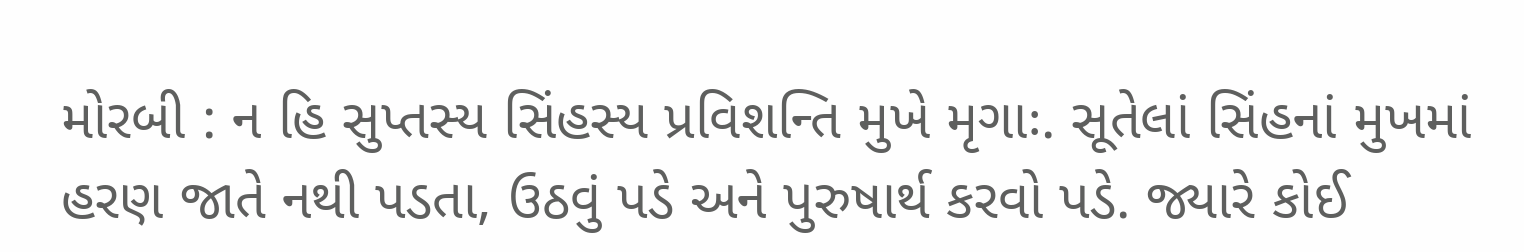મોરબી : ન હિ સુપ્તસ્ય સિંહસ્ય પ્રવિશન્તિ મુખે મૃગાઃ. સૂતેલાં સિંહનાં મુખમાં હરણ જાતે નથી પડતા, ઉઠવું પડે અને પુરુષાર્થ કરવો પડે. જ્યારે કોઈ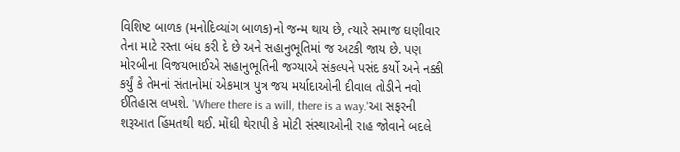વિશિષ્ટ બાળક (મનોદિવ્યાંગ બાળક)નો જન્મ થાય છે, ત્યારે સમાજ ઘણીવાર તેના માટે રસ્તા બંધ કરી દે છે અને સહાનુભૂતિમાં જ અટકી જાય છે. પણ મોરબીના વિજયભાઈએ સહાનુભૂતિની જગ્યાએ સંકલ્પને પસંદ કર્યો અને નક્કી કર્યું કે તેમનાં સંતાનોમાં એકમાત્ર પુત્ર જય મર્યાદાઓની દીવાલ તોડીને નવો ઈતિહાસ લખશે. 'Where there is a will, there is a way.'આ સફરની શરૂઆત હિંમતથી થઈ. મોંઘી થેરાપી કે મોટી સંસ્થાઓની રાહ જોવાને બદલે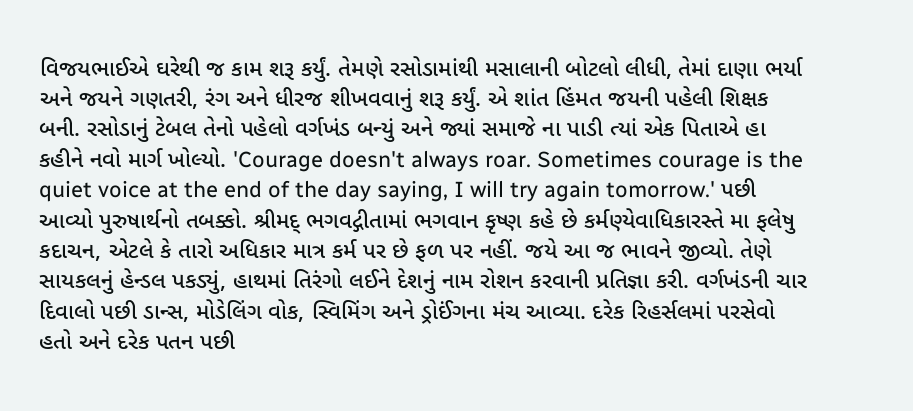વિજયભાઈએ ઘરેથી જ કામ શરૂ કર્યું. તેમણે રસોડામાંથી મસાલાની બોટલો લીધી, તેમાં દાણા ભર્યા અને જયને ગણતરી, રંગ અને ધીરજ શીખવવાનું શરૂ કર્યું. એ શાંત હિંમત જયની પહેલી શિક્ષક બની. રસોડાનું ટેબલ તેનો પહેલો વર્ગખંડ બન્યું અને જ્યાં સમાજે ના પાડી ત્યાં એક પિતાએ હા કહીને નવો માર્ગ ખોલ્યો. 'Courage doesn't always roar. Sometimes courage is the quiet voice at the end of the day saying, I will try again tomorrow.' પછી આવ્યો પુરુષાર્થનો તબક્કો. શ્રીમદ્ ભગવદ્ગીતામાં ભગવાન કૃષ્ણ કહે છે કર્મણ્યેવાધિકારસ્તે મા ફલેષુ કદાચન, એટલે કે તારો અધિકાર માત્ર કર્મ પર છે ફળ પર નહીં. જયે આ જ ભાવને જીવ્યો. તેણે સાયકલનું હેન્ડલ પકડ્યું, હાથમાં તિરંગો લઈને દેશનું નામ રોશન કરવાની પ્રતિજ્ઞા કરી. વર્ગખંડની ચાર દિવાલો પછી ડાન્સ, મોડેલિંગ વોક, સ્વિમિંગ અને ડ્રોઈંગના મંચ આવ્યા. દરેક રિહર્સલમાં પરસેવો હતો અને દરેક પતન પછી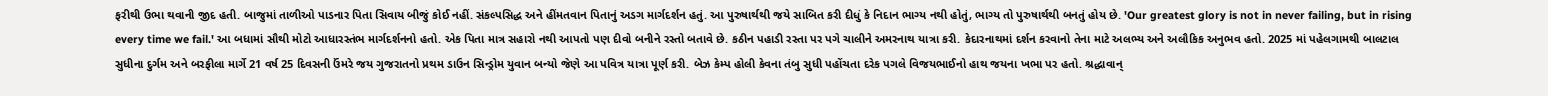ફરીથી ઉભા થવાની જીદ હતી. બાજુમાં તાળીઓ પાડનાર પિતા સિવાય બીજું કોઈ નહીં. સંકલ્પસિદ્ધ અને હીંમતવાન પિતાનું અડગ માર્ગદર્શન હતું. આ પુરુષાર્થથી જયે સાબિત કરી દીધું કે નિદાન ભાગ્ય નથી હોતું, ભાગ્ય તો પુરુષાર્થથી બનતું હોય છે. 'Our greatest glory is not in never failing, but in rising every time we fail.' આ બધામાં સૌથી મોટો આધારસ્તંભ માર્ગદર્શનનો હતો. એક પિતા માત્ર સહારો નથી આપતો પણ દીવો બનીને રસ્તો બતાવે છે. કઠીન પહાડી રસ્તા પર પગે ચાલીને અમરનાથ યાત્રા કરી. કેદારનાથમાં દર્શન કરવાનો તેના માટે અલભ્ય અને અલૌકિક અનુભવ હતો. 2025 માં પહેલગામથી બાલટાલ સુધીના દુર્ગમ અને બરફીલા માર્ગે 21 વર્ષ 25 દિવસની ઉંમરે જય ગુજરાતનો પ્રથમ ડાઉન સિન્ડ્રોમ યુવાન બન્યો જેણે આ પવિત્ર યાત્રા પૂર્ણ કરી. બેઝ કેમ્પ હોલી કેવના તંબુ સુધી પહોંચતા દરેક પગલે વિજયભાઈનો હાથ જયના ખભા પર હતો. શ્રદ્ધાવાન્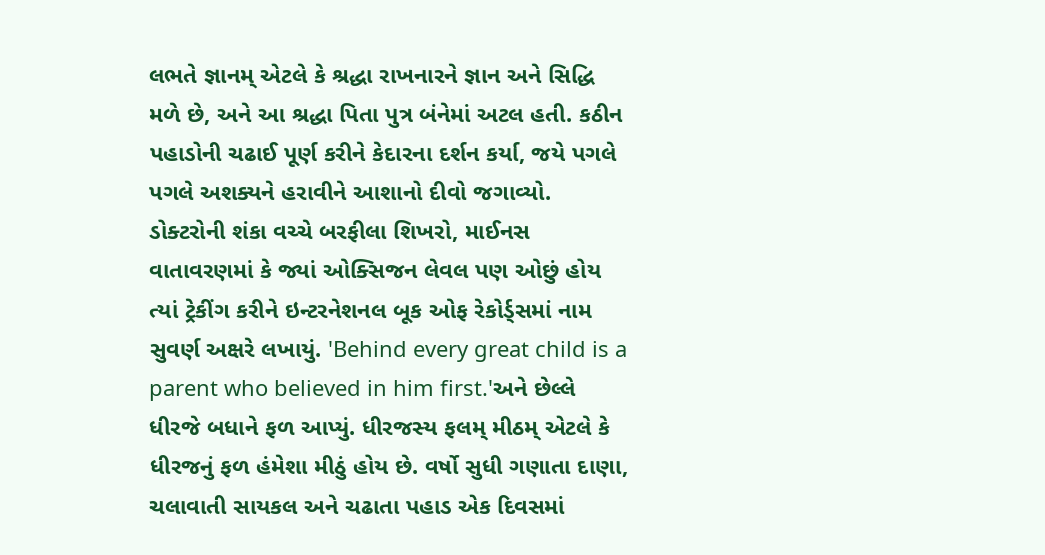લભતે જ્ઞાનમ્ એટલે કે શ્રદ્ધા રાખનારને જ્ઞાન અને સિદ્ધિ મળે છે, અને આ શ્રદ્ધા પિતા પુત્ર બંનેમાં અટલ હતી. કઠીન પહાડોની ચઢાઈ પૂર્ણ કરીને કેદારના દર્શન કર્યા, જયે પગલે પગલે અશક્યને હરાવીને આશાનો દીવો જગાવ્યો. ડોક્ટરોની શંકા વચ્ચે બરફીલા શિખરો, માઈનસ વાતાવરણમાં કે જ્યાં ઓક્સિજન લેવલ પણ ઓછું હોય ત્યાં ટ્રેકીંગ કરીને ઇન્ટરનેશનલ બૂક ઓફ રેકોર્ડ્સમાં નામ સુવર્ણ અક્ષરે લખાયું. 'Behind every great child is a parent who believed in him first.'અને છેલ્લે ધીરજે બધાને ફળ આપ્યું. ધીરજસ્ય ફલમ્ મીઠમ્ એટલે કે ધીરજનું ફળ હંમેશા મીઠું હોય છે. વર્ષો સુધી ગણાતા દાણા, ચલાવાતી સાયકલ અને ચઢાતા પહાડ એક દિવસમાં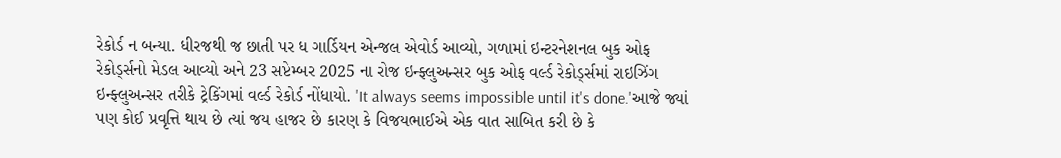રેકોર્ડ ન બન્યા. ધીરજથી જ છાતી પર ધ ગાર્ડિયન એન્જલ એવોર્ડ આવ્યો, ગળામાં ઇન્ટરનેશનલ બુક ઓફ રેકોર્ડ્સનો મેડલ આવ્યો અને 23 સપ્ટેમ્બર 2025 ના રોજ ઇન્ફ્લુઅન્સર બુક ઓફ વર્લ્ડ રેકોર્ડ્સમાં રાઇઝિંગ ઇન્ફ્લુઅન્સર તરીકે ટ્રેકિંગમાં વર્લ્ડ રેકોર્ડ નોંધાયો. 'It always seems impossible until it's done.'આજે જ્યાં પણ કોઈ પ્રવૃત્તિ થાય છે ત્યાં જય હાજર છે કારણ કે વિજયભાઈએ એક વાત સાબિત કરી છે કે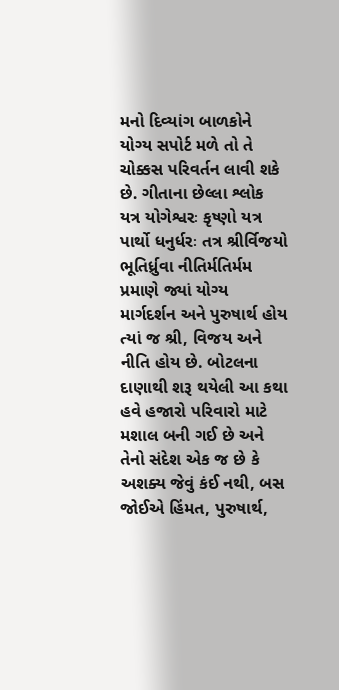મનો દિવ્યાંગ બાળકોને યોગ્ય સપોર્ટ મળે તો તે ચોક્કસ પરિવર્તન લાવી શકે છે. ગીતાના છેલ્લા શ્લોક યત્ર યોગેશ્વરઃ કૃષ્ણો યત્ર પાર્થો ધનુર્ધરઃ તત્ર શ્રીર્વિજયો ભૂતિર્ધ્રુવા નીતિર્મતિર્મમ પ્રમાણે જ્યાં યોગ્ય માર્ગદર્શન અને પુરુષાર્થ હોય ત્યાં જ શ્રી, વિજય અને નીતિ હોય છે. બોટલના દાણાથી શરૂ થયેલી આ કથા હવે હજારો પરિવારો માટે મશાલ બની ગઈ છે અને તેનો સંદેશ એક જ છે કે અશક્ય જેવું કંઈ નથી, બસ જોઈએ હિંમત, પુરુષાર્થ,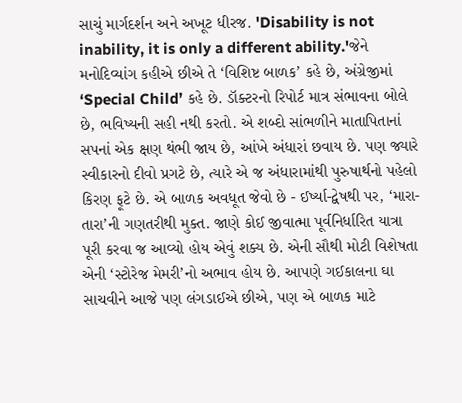સાચું માર્ગદર્શન અને અખૂટ ધીરજ. 'Disability is not inability, it is only a different ability.'જેને મનોદિવ્યાંગ કહીએ છીએ તે ‘વિશિષ્ટ બાળક’ કહે છે, અંગ્રેજીમાં ‘Special Child’ કહે છે. ડૉક્ટરનો રિપોર્ટ માત્ર સંભાવના બોલે છે, ભવિષ્યની સહી નથી કરતો. એ શબ્દો સાંભળીને માતાપિતાનાં સપનાં એક ક્ષણ થંભી જાય છે, આંખે અંધારાં છવાય છે. પણ જ્યારે સ્વીકારનો દીવો પ્રગટે છે, ત્યારે એ જ અંધારામાંથી પુરુષાર્થનો પહેલો કિરણ ફૂટે છે. એ બાળક અવધૂત જેવો છે - ઈર્ષ્યા-દ્વેષથી પર, ‘મારા-તારા’ની ગણતરીથી મુક્ત. જાણે કોઈ જીવાત્મા પૂર્વનિર્ધારિત યાત્રા પૂરી કરવા જ આવ્યો હોય એવું શક્ય છે. એની સૌથી મોટી વિશેષતા એની ‘સ્ટોરેજ મેમરી’નો અભાવ હોય છે. આપણે ગઈકાલના ઘા સાચવીને આજે પણ લંગડાઈએ છીએ, પણ એ બાળક માટે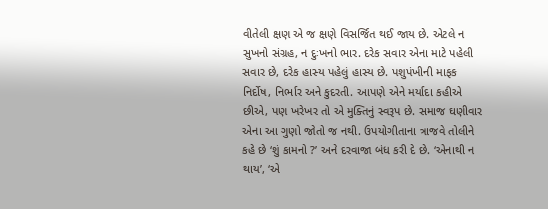વીતેલી ક્ષણ એ જ ક્ષણે વિસર્જિત થઈ જાય છે. એટલે ન સુખનો સંગ્રહ, ન દુઃખનો ભાર. દરેક સવાર એના માટે પહેલી સવાર છે, દરેક હાસ્ય પહેલું હાસ્ય છે. પશુપંખીની માફક નિર્દોષ, નિર્ભાર અને કુદરતી. આપણે એને મર્યાદા કહીએ છીએ, પણ ખરેખર તો એ મુક્તિનું સ્વરૂપ છે. સમાજ ઘણીવાર એના આ ગુણો જોતો જ નથી. ઉપયોગીતાના ત્રાજવે તોલીને કહે છે ‘શું કામનો ?’ અને દરવાજા બંધ કરી દે છે. ‘એનાથી ન થાય’, ‘એ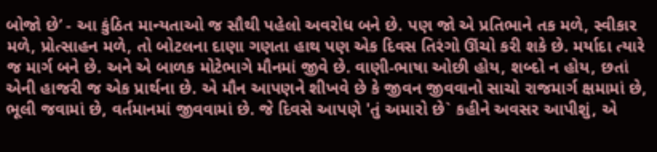બોજો છે’ - આ કુંઠિત માન્યતાઓ જ સૌથી પહેલો અવરોધ બને છે. પણ જો એ પ્રતિભાને તક મળે, સ્વીકાર મળે, પ્રોત્સાહન મળે, તો બોટલના દાણા ગણતા હાથ પણ એક દિવસ તિરંગો ઊંચો કરી શકે છે. મર્યાદા ત્યારે જ માર્ગ બને છે. અને એ બાળક મોટેભાગે મૌનમાં જીવે છે. વાણી-ભાષા ઓછી હોય, શબ્દો ન હોય, છતાં એની હાજરી જ એક પ્રાર્થના છે. એ મૌન આપણને શીખવે છે કે જીવન જીવવાનો સાચો રાજમાર્ગ ક્ષમામાં છે, ભૂલી જવામાં છે, વર્તમાનમાં જીવવામાં છે. જે દિવસે આપણે 'તું અમારો છે` કહીને અવસર આપીશું, એ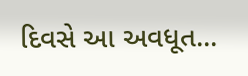દિવસે આ અવધૂત...